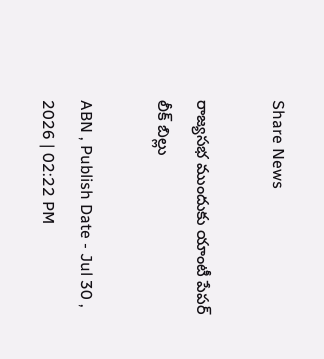Share News

రాజ్యసభ ముందుకు యాంటీ పేపర్ లీక్ బిల్లు

ABN , Publish Date - Jul 30 , 2026 | 02:22 PM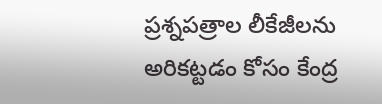ప్రశ్నపత్రాల లీకేజీలను అరికట్టడం కోసం కేంద్ర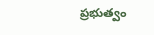ప్రభుత్వం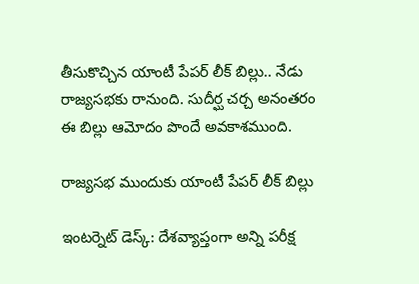తీసుకొచ్చిన యాంటీ పేపర్ లీక్ బిల్లు.. నేడు రాజ్యసభకు రానుంది. సుదీర్ఘ చర్చ అనంతరం ఈ బిల్లు ఆమోదం పొందే అవకాశముంది.

రాజ్యసభ ముందుకు యాంటీ పేపర్ లీక్ బిల్లు

ఇంటర్నెట్ డెస్క్: దేశవ్యాప్తంగా అన్ని పరీక్ష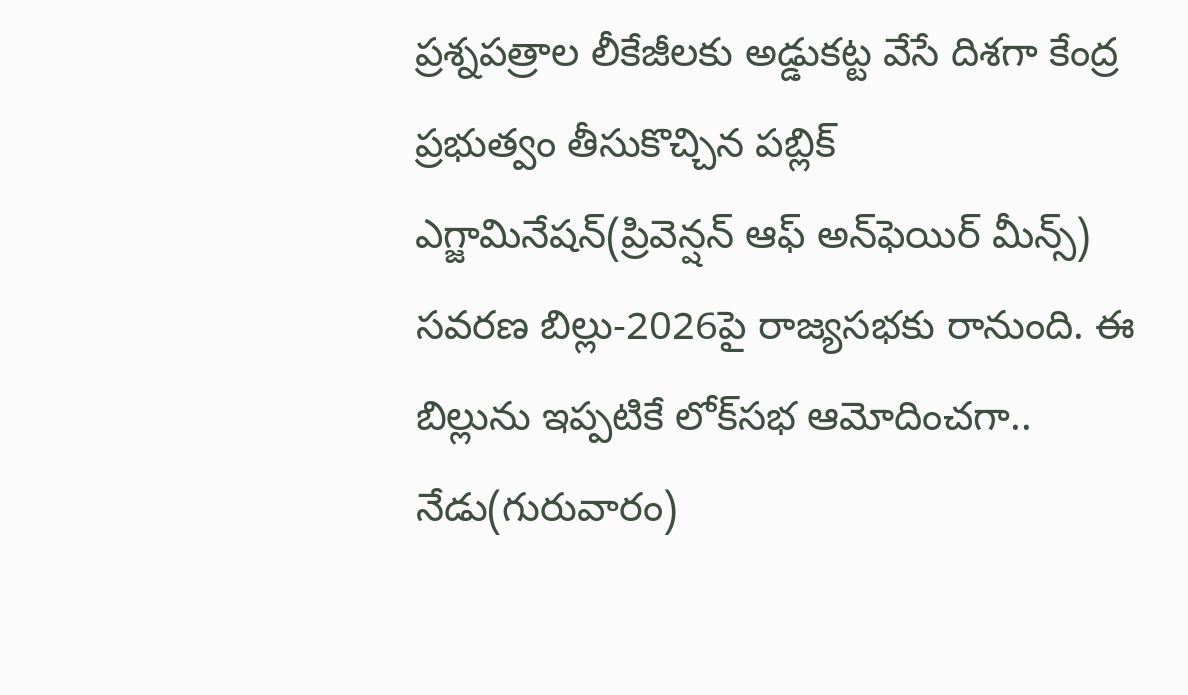ప్రశ్నపత్రాల లీకేజీలకు అడ్డుకట్ట వేసే దిశగా కేంద్ర ప్రభుత్వం తీసుకొచ్చిన పబ్లిక్ ఎగ్జామినేషన్(ప్రివెన్షన్ ఆఫ్ అన్‌ఫెయిర్ మీన్స్) సవరణ బిల్లు-2026పై రాజ్యసభకు రానుంది. ఈ బిల్లును ఇప్పటికే లోక్‌సభ ఆమోదించగా.. నేడు(గురువారం)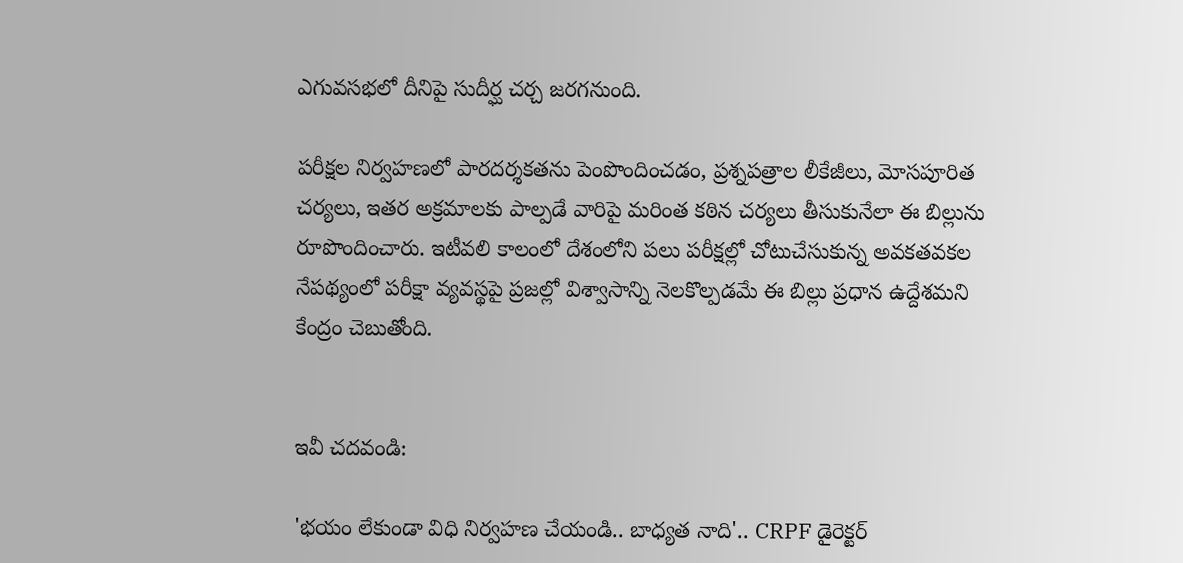ఎగువసభలో దీనిపై సుదీర్ఘ చర్చ జరగనుంది.

పరీక్షల నిర్వహణలో పారదర్శకతను పెంపొందించడం, ప్రశ్నపత్రాల లీకేజీలు, మోసపూరిత చర్యలు, ఇతర అక్రమాలకు పాల్పడే వారిపై మరింత కఠిన చర్యలు తీసుకునేలా ఈ బిల్లును రూపొందించారు. ఇటీవలి కాలంలో దేశంలోని పలు పరీక్షల్లో చోటుచేసుకున్న అవకతవకల నేపథ్యంలో పరీక్షా వ్యవస్థపై ప్రజల్లో విశ్వాసాన్ని నెలకొల్పడమే ఈ బిల్లు ప్రధాన ఉద్దేశమని కేంద్రం చెబుతోంది.


ఇవీ చదవండి:

'భయం లేకుండా విధి నిర్వహణ చేయండి.. బాధ్యత నాది'.. CRPF డైరెక్టర్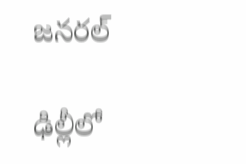జనరల్

ఢిల్లీలో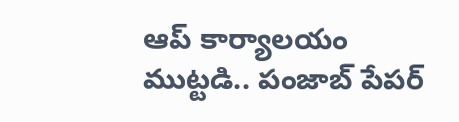ఆప్ కార్యాలయం ముట్టడి.. పంజాబ్ పేపర్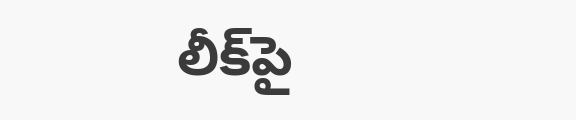లీక్‌పై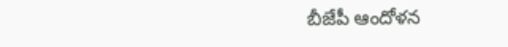బీజేపీ ఆందోళన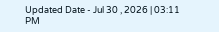Updated Date - Jul 30 , 2026 | 03:11 PM